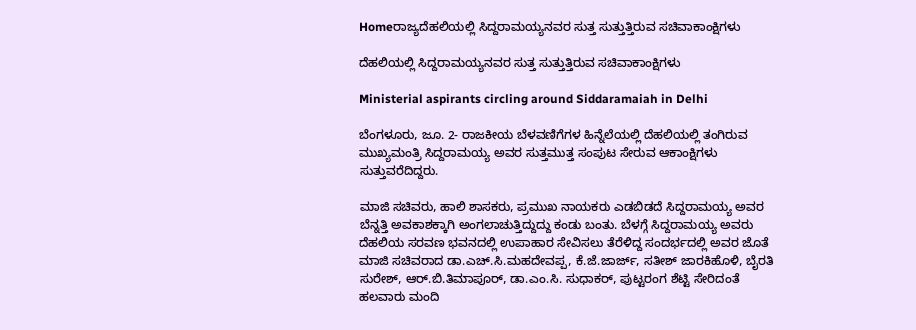Homeರಾಜ್ಯದೆಹಲಿಯಲ್ಲಿ ಸಿದ್ದರಾಮಯ್ಯನವರ ಸುತ್ತ ಸುತ್ತುತ್ತಿರುವ ಸಚಿವಾಕಾಂಕ್ಷಿಗಳು

ದೆಹಲಿಯಲ್ಲಿ ಸಿದ್ದರಾಮಯ್ಯನವರ ಸುತ್ತ ಸುತ್ತುತ್ತಿರುವ ಸಚಿವಾಕಾಂಕ್ಷಿಗಳು

Ministerial aspirants circling around Siddaramaiah in Delhi

ಬೆಂಗಳೂರು, ಜೂ. 2- ರಾಜಕೀಯ ಬೆಳವಣಿಗೆಗಳ ಹಿನ್ನೆಲೆಯಲ್ಲಿ ದೆಹಲಿಯಲ್ಲಿ ತಂಗಿರುವ ಮುಖ್ಯಮಂತ್ರಿ ಸಿದ್ದರಾಮಯ್ಯ ಅವರ ಸುತ್ತಮುತ್ತ ಸಂಪುಟ ಸೇರುವ ಆಕಾಂಕ್ಷಿಗಳು ಸುತ್ತುವರೆದಿದ್ದರು.

ಮಾಜಿ ಸಚಿವರು, ಹಾಲಿ ಶಾಸಕರು, ಪ್ರಮುಖ ನಾಯಕರು ಎಡಬಿಡದೆ ಸಿದ್ದರಾಮಯ್ಯ ಅವರ ಬೆನ್ನತ್ತಿ ಅವಕಾಶಕ್ಕಾಗಿ ಅಂಗಲಾಚುತ್ತಿದ್ದುದ್ದು ಕಂಡು ಬಂತು. ಬೆಳಗ್ಗೆ ಸಿದ್ದರಾಮಯ್ಯ ಅವರು ದೆಹಲಿಯ ಸರವಣ ಭವನದಲ್ಲಿ ಉಪಾಹಾರ ಸೇವಿಸಲು ತೆರೆಳಿದ್ದ ಸಂದರ್ಭದಲ್ಲಿ ಅವರ ಜೊತೆ ಮಾಜಿ ಸಚಿವರಾದ ಡಾ.ಎಚ್‌.ಸಿ.ಮಹದೇವಪ್ಪ, ಕೆ.ಜೆ.ಜಾರ್ಜ್‌, ಸತೀಶ್‌ ಜಾರಕಿಹೊಳಿ, ಬೈರತಿ ಸುರೇಶ್‌, ಆರ್‌.ಬಿ.ತಿಮಾಪೂರ್‌, ಡಾ.ಎಂ.ಸಿ. ಸುಧಾಕರ್‌, ಪುಟ್ಟರಂಗ ಶೆಟ್ಟಿ ಸೇರಿದಂತೆ ಹಲವಾರು ಮಂದಿ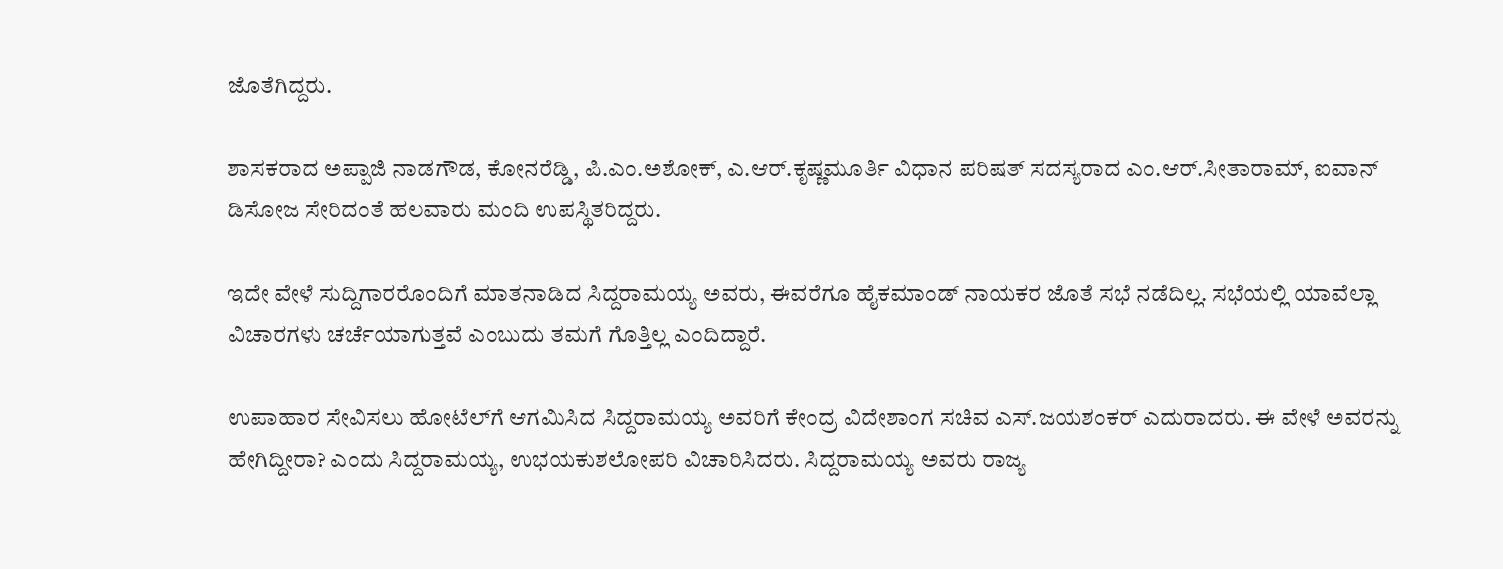ಜೊತೆಗಿದ್ದರು.

ಶಾಸಕರಾದ ಅಪ್ಪಾಜಿ ನಾಡಗೌಡ, ಕೋನರೆಡ್ಡಿ, ಪಿ.ಎಂ.ಅಶೋಕ್‌, ಎ.ಆರ್‌.ಕೃಷ್ಣಮೂರ್ತಿ ವಿಧಾನ ಪರಿಷತ್‌ ಸದಸ್ಯರಾದ ಎಂ.ಆರ್‌.ಸೀತಾರಾಮ್‌, ಐವಾನ್‌ ಡಿಸೋಜ ಸೇರಿದಂತೆ ಹಲವಾರು ಮಂದಿ ಉಪಸ್ಥಿತರಿದ್ದರು.

ಇದೇ ವೇಳೆ ಸುದ್ದಿಗಾರರೊಂದಿಗೆ ಮಾತನಾಡಿದ ಸಿದ್ದರಾಮಯ್ಯ ಅವರು, ಈವರೆಗೂ ಹೈಕಮಾಂಡ್‌ ನಾಯಕರ ಜೊತೆ ಸಭೆ ನಡೆದಿಲ್ಲ. ಸಭೆಯಲ್ಲಿ ಯಾವೆಲ್ಲಾ ವಿಚಾರಗಳು ಚರ್ಚೆಯಾಗುತ್ತವೆ ಎಂಬುದು ತಮಗೆ ಗೊತ್ತಿಲ್ಲ ಎಂದಿದ್ದಾರೆ.

ಉಪಾಹಾರ ಸೇವಿಸಲು ಹೋಟೆಲ್‌ಗೆ ಆಗಮಿಸಿದ ಸಿದ್ದರಾಮಯ್ಯ ಅವರಿಗೆ ಕೇಂದ್ರ ವಿದೇಶಾಂಗ ಸಚಿವ ಎಸ್‌‍.ಜಯಶಂಕರ್‌ ಎದುರಾದರು. ಈ ವೇಳೆ ಅವರನ್ನು ಹೇಗಿದ್ದೀರಾ? ಎಂದು ಸಿದ್ದರಾಮಯ್ಯ, ಉಭಯಕುಶಲೋಪರಿ ವಿಚಾರಿಸಿದರು. ಸಿದ್ದರಾಮಯ್ಯ ಅವರು ರಾಜ್ಯ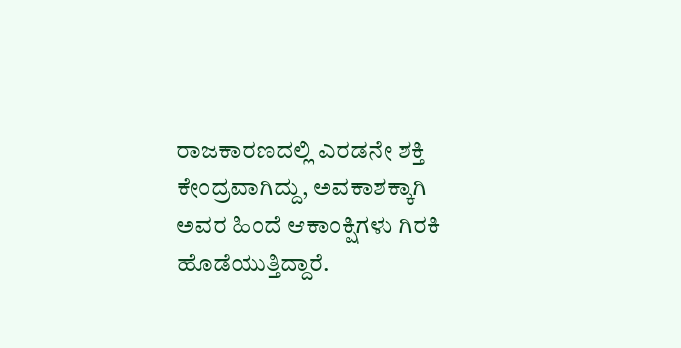ರಾಜಕಾರಣದಲ್ಲಿ ಎರಡನೇ ಶಕ್ತಿ ಕೇಂದ್ರವಾಗಿದ್ದು, ಅವಕಾಶಕ್ಕಾಗಿ ಅವರ ಹಿಂದೆ ಆಕಾಂಕ್ಷಿಗಳು ಗಿರಕಿ ಹೊಡೆಯುತ್ತಿದ್ದಾರೆ.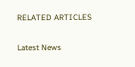RELATED ARTICLES

Latest News